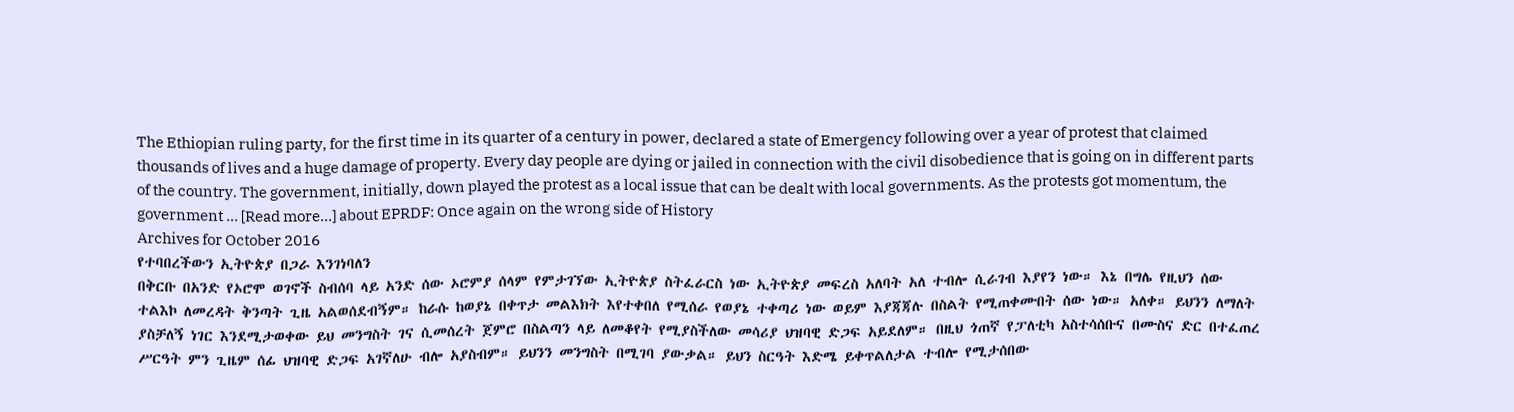The Ethiopian ruling party, for the first time in its quarter of a century in power, declared a state of Emergency following over a year of protest that claimed thousands of lives and a huge damage of property. Every day people are dying or jailed in connection with the civil disobedience that is going on in different parts of the country. The government, initially, down played the protest as a local issue that can be dealt with local governments. As the protests got momentum, the government … [Read more...] about EPRDF: Once again on the wrong side of History
Archives for October 2016
የተባበረችውን ኢትዮጵያ በጋራ እንገነባለን
በቅርቡ በአንድ የኦሮሞ ወገኖች ስብሰባ ላይ አንድ ሰው ኦሮምያ ሰላም የምታገኘው ኢትዮጵያ ስትፈራርስ ነው ኢትዮጵያ መፍረስ አለባት አለ ተብሎ ሲራገብ እያየን ነው። እኔ በግሌ የዚህን ሰው ተልእኮ ለመረዳት ቅንጣት ጊዜ አልወሰደብኝም። ከራሱ ከወያኔ በቀጥታ መልእክት እየተቀበለ የሚሰራ የወያኔ ተቀጣሪ ነው ወይም እያጃጃሉ በስልት የሚጠቀሙበት ሰው ነው። አለቀ። ይህንን ለማለት ያስቻለኝ ነገር እንደሚታወቀው ይህ መንግስት ገና ሲመሰረት ጀምሮ በስልጣን ላይ ለመቆየት የሚያስችለው መሳሪያ ህዝባዊ ድጋፍ አይደለም። በዚህ ጎጠኛ የፓለቲካ አስተሳሰቡና በሙስና ድር በተፈጠረ ሥርዓት ምን ጊዜም ሰፊ ህዝባዊ ድጋፍ አገኛለሁ ብሎ አያስብም። ይህንን መንግስት በሚገባ ያውቃል። ይህን ስርዓት እድሜ ይቀጥልለታል ተብሎ የሚታሰበው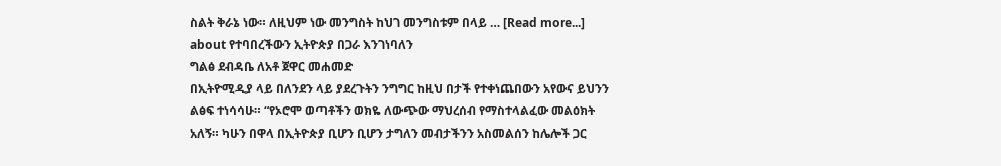ስልት ቅራኔ ነው። ለዚህም ነው መንግስት ከህገ መንግስቱም በላይ … [Read more...] about የተባበረችውን ኢትዮጵያ በጋራ እንገነባለን
ግልፅ ደብዳቤ ለአቶ ጀዋር መሐመድ
በኢትዮሚዲያ ላይ በለንደን ላይ ያደረጉትን ንግግር ከዚህ በታች የተቀነጨበውን አየውና ይህንን ልፅፍ ተነሳሳሁ። “የኦሮሞ ወጣቶችን ወክዬ ለውጭው ማህረሰብ የማስተላልፈው መልዕክት አለኝ። ካሁን በዋላ በኢትዮጵያ ቢሆን ቢሆን ታግለን መብታችንን አስመልሰን ከሌሎች ጋር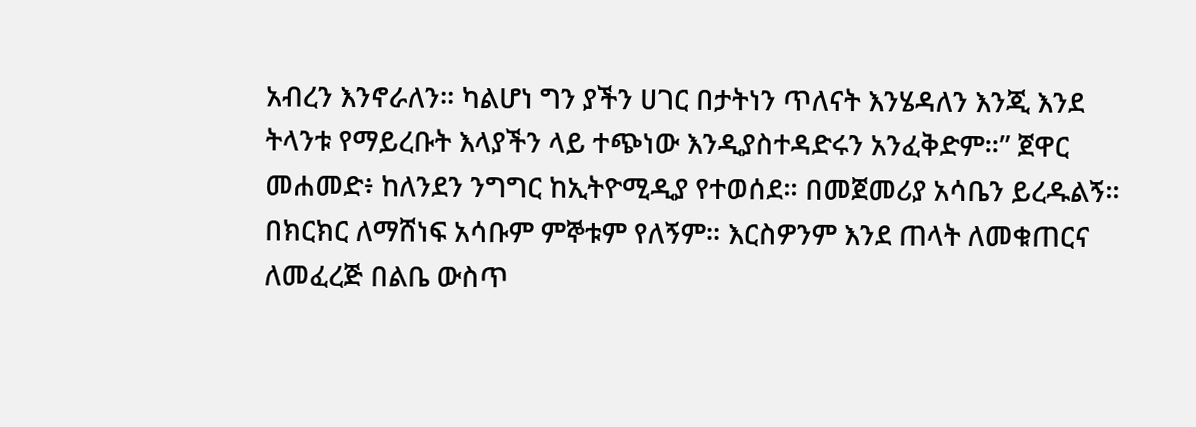አብረን እንኖራለን። ካልሆነ ግን ያችን ሀገር በታትነን ጥለናት እንሄዳለን እንጂ እንደ ትላንቱ የማይረቡት እላያችን ላይ ተጭነው እንዲያስተዳድሩን አንፈቅድም።” ጀዋር መሐመድ፥ ከለንደን ንግግር ከኢትዮሚዲያ የተወሰደ። በመጀመሪያ አሳቤን ይረዱልኝ። በክርክር ለማሸነፍ አሳቡም ምኞቱም የለኝም። እርስዎንም እንደ ጠላት ለመቁጠርና ለመፈረጅ በልቤ ውስጥ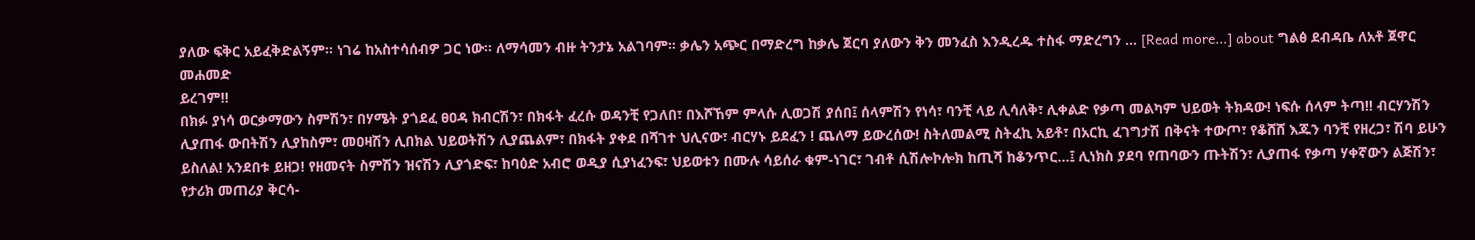ያለው ፍቅር አይፈቅድልኝም። ነገሬ ከአስተሳሰብዎ ጋር ነው። ለማሳመን ብዙ ትንታኔ አልገባም። ቃሌን አጭር በማድረግ ከቃሌ ጀርባ ያለውን ቅን መንፈስ እንዲረዱ ተስፋ ማድረግን … [Read more...] about ግልፅ ደብዳቤ ለአቶ ጀዋር መሐመድ
ይረገም!!
በክፉ ያነሳ ወርቃማውን ስምሽን፣ በሃሜት ያጎደፈ ፀዐዳ ክብርሽን፣ በክፋት ፈረሱ ወዳንቺ የጋለበ፣ በእሾኸም ምላሱ ሊወጋሽ ያሰበ፤ ሰላምሽን የነሳ፣ ባንቺ ላይ ሊሳለቅ፣ ሊቀልድ የቃጣ መልካም ህይወት ትክዳው! ነፍሱ ሰላም ትጣ!! ብርሃንሽን ሊያጠፋ ውበትሽን ሊያከስም፣ መዐዛሽን ሊበክል ህይወትሽን ሊያጨልም፣ በክፋት ያቀደ በሻገተ ህሊናው፣ ብርሃኑ ይደፈን ! ጨለማ ይውረሰው! ስትለመልሚ ስትፈኪ አይቶ፣ በአርኪ ፈገግታሽ በቅናት ተውጦ፣ የቆሸሸ እጁን ባንቺ የዘረጋ፣ ሽባ ይሁን ይስለል! አንደበቱ ይዘጋ! የዘመናት ስምሽን ዝናሽን ሊያጎድፍ፣ ከባዕድ አብሮ ወዲያ ሲያነፈንፍ፣ ህይወቱን በሙሉ ሳይሰራ ቁም-ነገር፣ ገብቶ ሲሽሎኮሎክ ከጢሻ ከቆንጥር...፤ ሊነክስ ያደባ የጠባውን ጡትሽን፣ ሊያጠፋ የቃጣ ሃቀኛውን ልጅሽን፣ የታሪክ መጠሪያ ቅርሳ-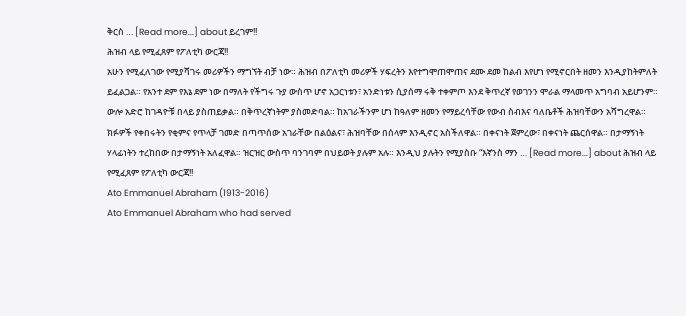ቅርስ … [Read more...] about ይረገም!!
ሕዝብ ላይ የሚፈጸም የፖለቲካ ውርጃ!!
አሁን የሚፈለገው የሚያሻገሩ መሪዎችን ማግኘት ብቻ ነው። ሕዝብ በፖለቲካ መሪዎች ሃፍረትን እየተግሞጠሞጠና ደሙ ደመ ከልብ እየሆነ የሚኖርበት ዘመን እንዲያከትምለት ይፈልጋል። የአንተ ደም የእኔ ደም ነው በማለት የችግሩ ጉያ ውስጥ ሆኖ አጋርነቱን፣ አንድነቱን ሲያሰማ ሩቅ ተቀምጦ እንደ ቅጥረኛ የወገንን ሞራል ማላመጥ አግባብ አይሆንም። ውሎ አድሮ ከገዳዮቹ በላይ ያስጠይቃል። በቅጥረኛነትም ያስመድባል። ከአገራችንም ሆነ ከዓለም ዘመን የማይረሳቸው የውብ ስብእና ባለቤቶች ሕዝባቸውን አሻግረዋል። ክፉዎች የቀበሩትን የቂምና የጥላቻ ገመድ በጣጥሰው አገራቸው በልዕልና፣ ሕዝባቸው በሰላም እንዲኖር አስችለዋል። በቀናነት ጀምረው፣ በቀናነት ጨርሰዋል። በታማኝነት ሃላፊነትን ተረከበው በታማኝነት አለፈዋል። ዝርዝር ውስጥ ባንገባም በህይወት ያሉም አሉ። እንዲህ ያሉትን የሚያስቡ “እኛንስ ማን … [Read more...] about ሕዝብ ላይ የሚፈጸም የፖለቲካ ውርጃ!!
Ato Emmanuel Abraham (1913-2016)
Ato Emmanuel Abraham who had served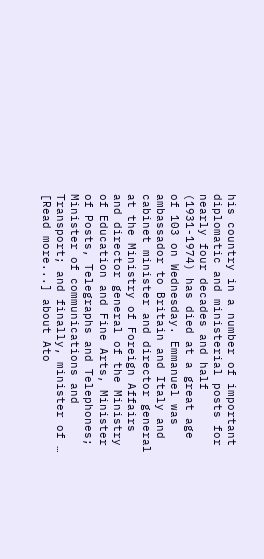his country in a number of important diplomatic and ministerial posts for nearly four decades and half (1931-1974) has died at a great age of 103 on Wednesday. Emmanuel was ambassador to Britain and Italy and cabinet minister and director general at the Ministry of Foreign Affairs and director general of the Ministry of Education and Fine Arts, Minister of Posts, Telegraphs and Telephones; Minister of communications and Transport; and finally, minister of … [Read more...] about Ato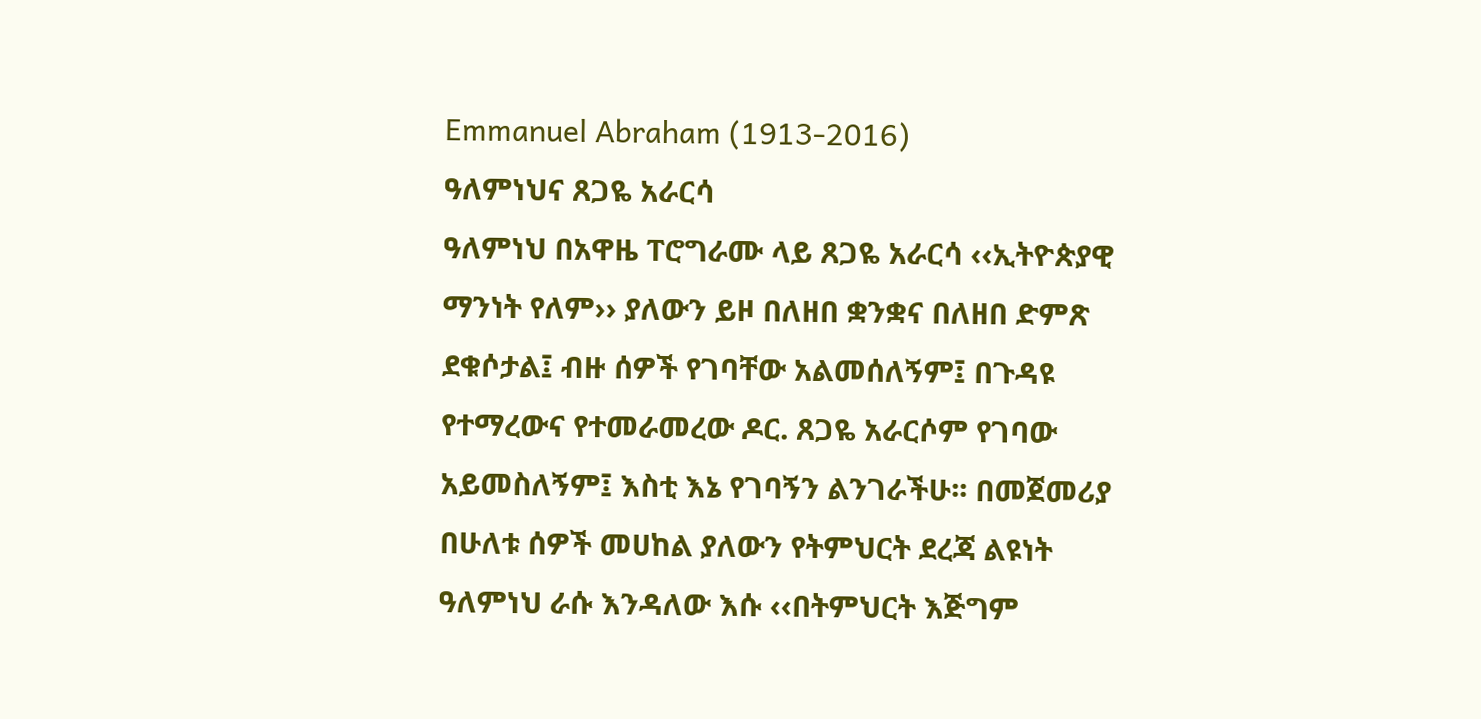Emmanuel Abraham (1913-2016)
ዓለምነህና ጸጋዬ አራርሳ
ዓለምነህ በአዋዜ ፐሮግራሙ ላይ ጸጋዬ አራርሳ ‹‹ኢትዮጵያዊ ማንነት የለም›› ያለውን ይዞ በለዘበ ቋንቋና በለዘበ ድምጽ ደቁሶታል፤ ብዙ ሰዎች የገባቸው አልመሰለኝም፤ በጉዳዩ የተማረውና የተመራመረው ዶር. ጸጋዬ አራርሶም የገባው አይመስለኝም፤ እስቲ እኔ የገባኝን ልንገራችሁ፡፡ በመጀመሪያ በሁለቱ ሰዎች መሀከል ያለውን የትምህርት ደረጃ ልዩነት ዓለምነህ ራሱ እንዳለው እሱ ‹‹በትምህርት እጅግም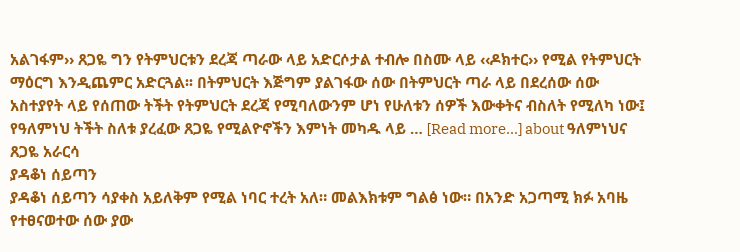አልገፋም›› ጸጋዬ ግን የትምህርቱን ደረጃ ጣራው ላይ አድርሶታል ተብሎ በስሙ ላይ ‹‹ዶክተር›› የሚል የትምህርት ማዕርግ እንዲጨምር አድርጓል፡፡ በትምህርት እጅግም ያልገፋው ሰው በትምህርት ጣራ ላይ በደረሰው ሰው አስተያየት ላይ የሰጠው ትችት የትምህርት ደረጃ የሚባለውንም ሆነ የሁለቱን ሰዎች እውቀትና ብስለት የሚለካ ነው፤ የዓለምነህ ትችት ስለቱ ያረፈው ጸጋዬ የሚልዮኖችን እምነት መካዱ ላይ … [Read more...] about ዓለምነህና ጸጋዬ አራርሳ
ያዳቆነ ሰይጣን
ያዳቆነ ሰይጣን ሳያቀስ አይለቅም የሚል ነባር ተረት አለ። መልእክቱም ግልፅ ነው። በአንድ አጋጣሚ ክፉ አባዜ የተፀናወተው ሰው ያው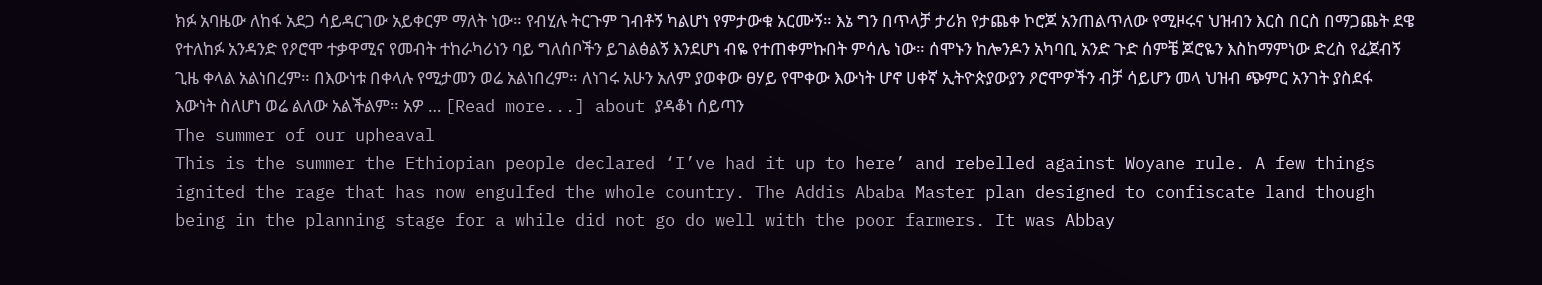ክፉ አባዜው ለከፋ አደጋ ሳይዳርገው አይቀርም ማለት ነው። የብሂሉ ትርጉም ገብቶኝ ካልሆነ የምታውቁ አርሙኝ። እኔ ግን በጥላቻ ታሪክ የታጨቀ ኮሮጆ አንጠልጥለው የሚዞሩና ህዝብን እርስ በርስ በማጋጨት ደዌ የተለከፉ አንዳንድ የዖሮሞ ተቃዋሚና የመብት ተከራካሪነን ባይ ግለሰቦችን ይገልፅልኝ እንደሆነ ብዬ የተጠቀምኩበት ምሳሌ ነው። ሰሞኑን ከሎንዶን አካባቢ አንድ ጉድ ሰምቼ ጆሮዬን እስከማምነው ድረስ የፈጀብኝ ጊዜ ቀላል አልነበረም። በእውነቱ በቀላሉ የሚታመን ወሬ አልነበረም። ለነገሩ አሁን አለም ያወቀው ፀሃይ የሞቀው እውነት ሆኖ ሀቀኛ ኢትዮጵያውያን ዖሮሞዎችን ብቻ ሳይሆን መላ ህዝብ ጭምር አንገት ያስደፋ እውነት ስለሆነ ወሬ ልለው አልችልም። አዎ … [Read more...] about ያዳቆነ ሰይጣን
The summer of our upheaval
This is the summer the Ethiopian people declared ‘I’ve had it up to here’ and rebelled against Woyane rule. A few things ignited the rage that has now engulfed the whole country. The Addis Ababa Master plan designed to confiscate land though being in the planning stage for a while did not go do well with the poor farmers. It was Abbay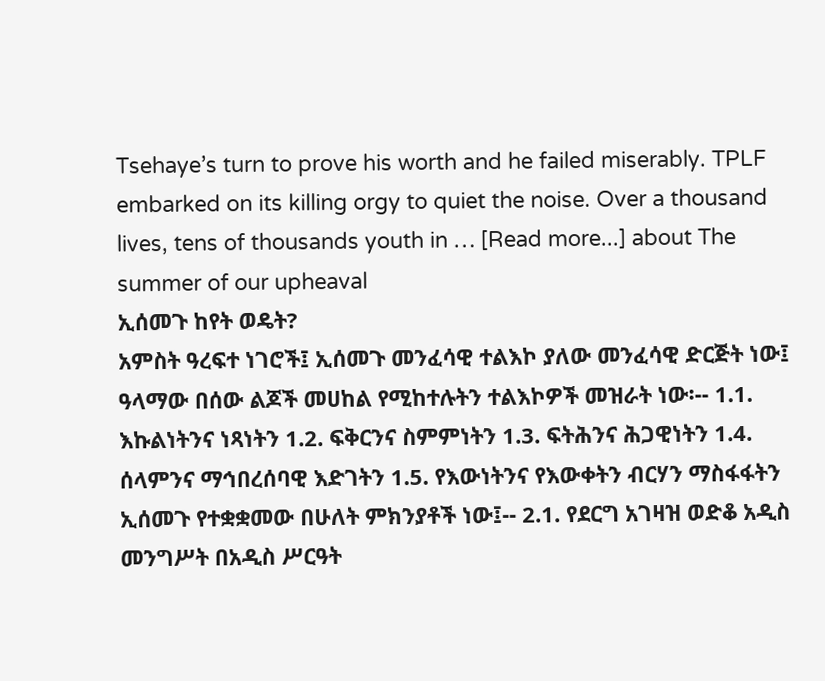Tsehaye’s turn to prove his worth and he failed miserably. TPLF embarked on its killing orgy to quiet the noise. Over a thousand lives, tens of thousands youth in … [Read more...] about The summer of our upheaval
ኢሰመጉ ከየት ወዴት?
አምስት ዓረፍተ ነገሮች፤ ኢሰመጉ መንፈሳዊ ተልእኮ ያለው መንፈሳዊ ድርጅት ነው፤ ዓላማው በሰው ልጆች መሀከል የሚከተሉትን ተልእኮዎች መዝራት ነው፡-- 1.1. እኩልነትንና ነጻነትን 1.2. ፍቅርንና ስምምነትን 1.3. ፍትሕንና ሕጋዊነትን 1.4. ሰላምንና ማኅበረሰባዊ እድገትን 1.5. የእውነትንና የእውቀትን ብርሃን ማስፋፋትን ኢሰመጉ የተቋቋመው በሁለት ምክንያቶች ነው፤-- 2.1. የደርግ አገዛዝ ወድቆ አዲስ መንግሥት በአዲስ ሥርዓት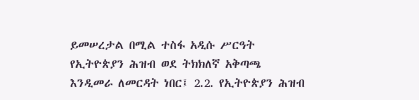ይመሠረታል በሚል ተስፋ አዲሱ ሥርዓት የኢትዮጵያን ሕዝብ ወደ ትክክለኛ አቅጣጫ እንዲመራ ለመርዳት ነበር፤ 2.2. የኢትዮጵያን ሕዝብ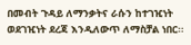በመብት ጉዳይ ለማንቃትና ራሱን ከተገዢነት ወደገዢነት ደረጃ እንዲለውጥ ለማስቻል ነበር፡፡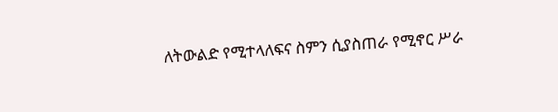ለትውልድ የሚተላለፍና ስምን ሲያስጠራ የሚኖር ሥራ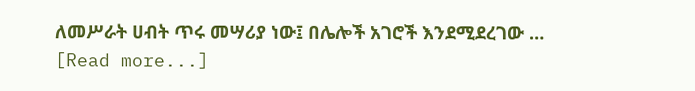ለመሥራት ሀብት ጥሩ መሣሪያ ነው፤ በሌሎች አገሮች እንደሚደረገው … [Read more...]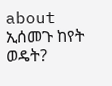about ኢሰመጉ ከየት ወዴት?